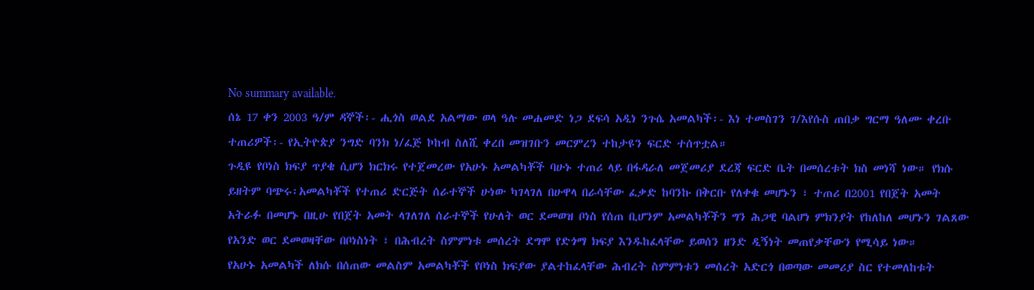No summary available.
ሰኔ 17 ቀን 2003 ዓ/ም ዳኞች፡- ሒጎስ ወልደ አልማው ወላ ዓሉ መሐመድ ነጋ ደፍሳ አዲነ ንጉሴ አመልካች፡- እነ ተመስገን ገ/እየሱስ ጠበቃ ግርማ ዓለሙ ቀረቡ ተጠሪዎች፡- የኢትዮጵያ ንግድ ባንክ ነ/ፈጅ ኮከብ ስለሺ ቀረበ መዝገቡን መርምረን ተከታዩን ፍርድ ተሰጥቷል።
ጉዲዩ የቦነስ ክፍያ ጥያቄ ሲሆን ክርክሩ የተጀመረው የአሁኑ አመልካቾች ባሁኑ ተጠሪ ላይ በፋዳራለ መጀመሪያ ደረጃ ፍርድ ቤት በመሰረቱት ክስ መነሻ ነው። የክሱ ይዘትም ባጭሩ፡አመልካቾች የተጠሪ ድርጅት ሰራተኞች ሁነው ካገላገለ በሁዋላ በራሳቸው ፈቃድ ከባንኩ በቅርቡ የለቀቁ መሆኑን ፣ ተጠሪ በ2001 የበጀት አመት አትራፉ በመሆኑ በዚሁ የበጀት አመት ላገለገለ ሰራተኞች የሁለት ወር ደመወዝ ቦነስ የሰጠ ቢሆንም አመልካቾችን ግን ሕጋዊ ባልሆነ ምክንያት የከለከለ መሆኑን ገልጸው የአንድ ወር ደመወዛቸው በቦነስነት ፣ በሕብረት ስምምነቱ መሰረት ደግሞ የድጎማ ክፍያ እንዱከፈላቸው ይወሰን ዘንድ ዲኝነት መጠየቃቸውን የሚሳይ ነው።
የአሁኑ አመልካች ለክሱ በሰጠው መልስም አመልካቾች የቦነስ ክፍያው ያልተከፈላቸው ሕብረት ስምምነቱን መሰረት አድርጎ በወጣው መመሪያ ስር የተመለከቱት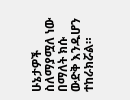ሁኔታዎች ስለማያሟለ ነው በማለት ክሱ ውድቅ እንዱሆን ተከራክሯል።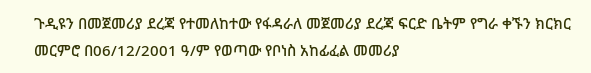ጉዲዩን በመጀመሪያ ደረጃ የተመለከተው የፋዳራለ መጀመሪያ ደረጃ ፍርድ ቤትም የግራ ቀኙን ክርክር መርምሮ በ06/12/2001 ዓ/ም የወጣው የቦነስ አከፊፈል መመሪያ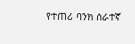የተጠሪ ባንክ ሰራተኛ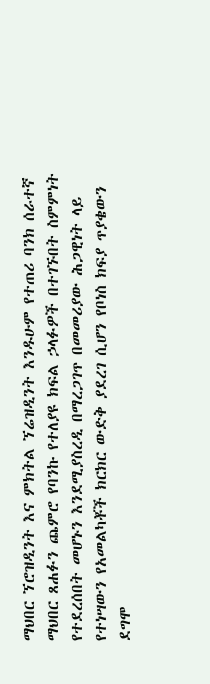ማህበር ኘሮዝዲንት እና ምክትል ኘሬዝዲንት እንዱሁም የተጠሪ ባንክ ሰራተኛ ማህበር ጸሐፉን ጨምሮ የባንኩ የተለያዩ ክፍል ኃላፉዎች በተገኙበት ስምምነት የተደረሰበት መሆኑን እንደሚያስረዲ በማረጋገጥ በመመሪያው ሕጋዊነት ላይ የተነሣውን የአመልካቾች ክርክር ውድቅ ያደረገ ሲሆን የቦነስ ክፍያ ጥያቄውን ደግሞ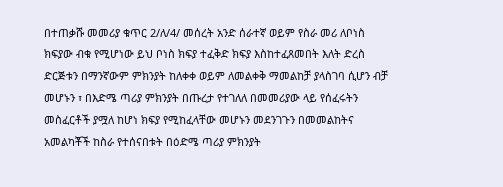በተጠቃሹ መመሪያ ቁጥር 2/ለ/4/ መሰረት አንድ ሰራተኛ ወይም የስራ መሪ ለቦነስ ክፍያው ብቁ የሚሆነው ይህ ቦነስ ክፍያ ተፈቅድ ክፍያ እስከተፈጸመበት እለት ድረስ ድርጅቱን በማንኛውም ምክንያት ከለቀቀ ወይም ለመልቀቅ ማመልከቻ ያላስገባ ሲሆን ብቻ መሆኑን ፣ በእድሜ ጣሪያ ምክንያት በጡረታ የተገለለ በመመሪያው ላይ የሰፈሩትን መስፈርቶች ያሟለ ከሆነ ክፍያ የሚከፈላቸው መሆኑን መደንገጉን በመመልከትና አመልካቾች ከስራ የተሰናበቱት በዕድሜ ጣሪያ ምክንያት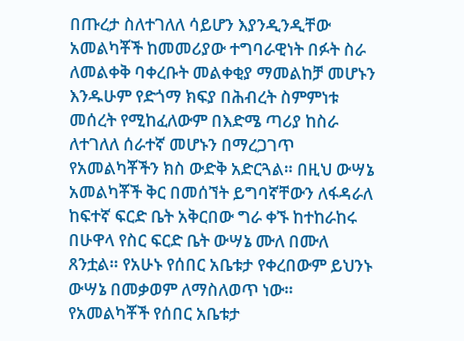በጡረታ ስለተገለለ ሳይሆን እያንዲንዲቸው አመልካቾች ከመመሪያው ተግባራዊነት በፉት ስራ ለመልቀቅ ባቀረቡት መልቀቂያ ማመልከቻ መሆኑን እንዱሁም የድጎማ ክፍያ በሕብረት ስምምነቱ መሰረት የሚከፈለውም በእድሜ ጣሪያ ከስራ ለተገለለ ሰራተኛ መሆኑን በማረጋገጥ የአመልካቾችን ክስ ውድቅ አድርጓል። በዚህ ውሣኔ አመልካቾች ቅር በመሰኘት ይግባኛቸውን ለፋዳራለ ከፍተኛ ፍርድ ቤት አቅርበው ግራ ቀኙ ከተከራከሩ በሁዋላ የስር ፍርድ ቤት ውሣኔ ሙለ በሙለ ጸንቷል። የአሁኑ የሰበር አቤቱታ የቀረበውም ይህንኑ ውሣኔ በመቃወም ለማስለወጥ ነው። የአመልካቾች የሰበር አቤቱታ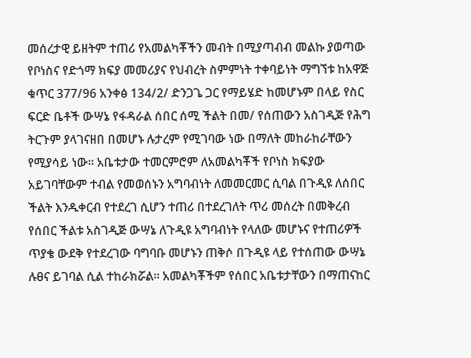መሰረታዊ ይዘትም ተጠሪ የአመልካቾችን መብት በሚያጣብብ መልኩ ያወጣው የቦነስና የድጎማ ክፍያ መመሪያና የህብረት ስምምነት ተቀባይነት ማግኘቱ ከአዋጅ ቁጥር 377/96 አንቀፅ 134/2/ ድንጋጌ ጋር የማይሄድ ከመሆኑም በላይ የስር ፍርድ ቤቶች ውሣኔ የፋዳራል ሰበር ሰሚ ችልት በመ/ የሰጠውን አስገዲጅ የሕግ ትርጉም ያላገናዘበ በመሆኑ ሉታረም የሚገባው ነው በማለት መከራከራቸውን የሚያሳይ ነው። አቤቱታው ተመርምሮም ለአመልካቾች የቦነስ ክፍያው አይገባቸውም ተብል የመወሰኑን አግባብነት ለመመርመር ሲባል በጉዲዩ ለሰበር ችልት እንዱቀርብ የተደረገ ሲሆን ተጠሪ በተደረገለት ጥሪ መሰረት በመቅረብ የሰበር ችልቱ አስገዲጅ ውሣኔ ለጉዲዩ አግባብነት የላለው መሆኑና የተጠሪዎች ጥያቄ ውደቅ የተደረገው ባግባቡ መሆኑን ጠቅሶ በጉዲዩ ላይ የተሰጠው ውሣኔ ሉፀና ይገባል ሲል ተከራክሯል። አመልካቾችም የሰበር አቤቱታቸውን በማጠናከር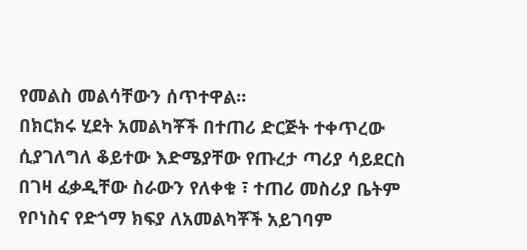የመልስ መልሳቸውን ሰጥተዋል።
በክርክሩ ሂደት አመልካቾች በተጠሪ ድርጅት ተቀጥረው ሲያገለግለ ቆይተው እድሜያቸው የጡረታ ጣሪያ ሳይደርስ በገዛ ፈቃዲቸው ስራውን የለቀቁ ፣ ተጠሪ መስሪያ ቤትም የቦነስና የድጎማ ክፍያ ለአመልካቾች አይገባም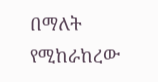በማለት የሚከራከረው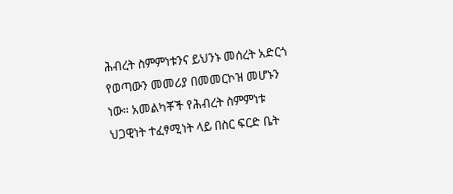ሕብረት ስምምነቱንና ይህንኑ መሰረት አድርጎ የወጣውን መመሪያ በመመርኮዝ መሆኑን ነው። አመልካቾች የሕብረት ስምምነቱ ህጋዊነት ተፈፃሚነት ላይ በስር ፍርድ ቤት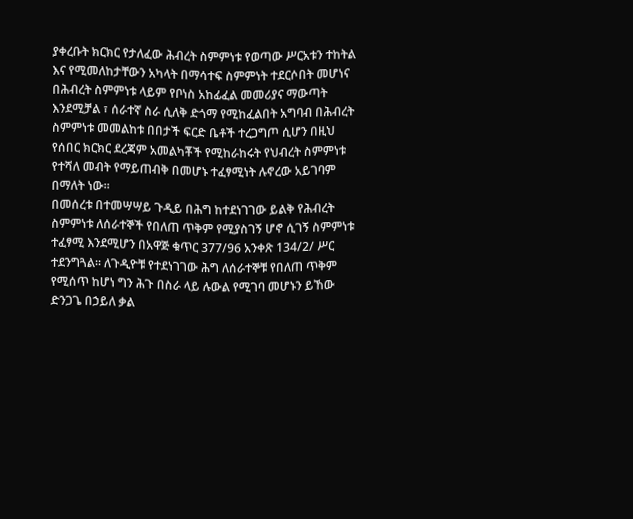ያቀረቡት ክርክር የታለፈው ሕብረት ስምምነቱ የወጣው ሥርአቱን ተከትል እና የሚመለከታቸውን አካላት በማሳተፍ ስምምነት ተደርሶበት መሆነና በሕብረት ስምምነቱ ላይም የቦነስ አከፊፈል መመሪያና ማውጣት እንደሚቻል ፣ ሰራተኛ ስራ ሲለቅ ድጎማ የሚከፈልበት አግባብ በሕብረት ስምምነቱ መመልከቱ በበታች ፍርድ ቤቶች ተረጋግጦ ሲሆን በዚህ የሰበር ክርክር ደረጃም አመልካቾች የሚከራከሩት የህብረት ስምምነቱ የተሻለ መብት የማይጠብቅ በመሆኑ ተፈፃሚነት ሉኖረው አይገባም በማለት ነው።
በመሰረቱ በተመሣሣይ ጉዲይ በሕግ ከተደነገገው ይልቅ የሕብረት ስምምነቱ ለሰራተኞች የበለጠ ጥቅም የሚያስገኝ ሆኖ ሲገኝ ስምምነቱ ተፈፃሚ እንደሚሆን በአዋጅ ቁጥር 377/96 አንቀጽ 134/2/ ሥር ተደንግጓል። ለጉዲዮቹ የተደነገገው ሕግ ለሰራተኞቹ የበለጠ ጥቅም የሚሰጥ ከሆነ ግን ሕጉ በስራ ላይ ሉውል የሚገባ መሆኑን ይኸው ድንጋጌ በኃይለ ቃል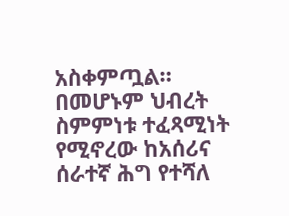አስቀምጧል። በመሆኑም ህብረት ስምምነቱ ተፈጻሚነት የሚኖረው ከአሰሪና ሰራተኛ ሕግ የተሻለ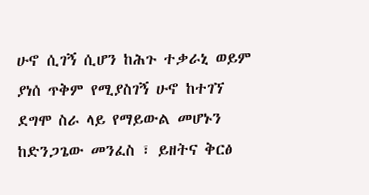ሁኖ ሲገኝ ሲሆን ከሕጉ ተቃራኒ ወይም ያነሰ ጥቅም የሚያስገኝ ሁኖ ከተገኘ ደግሞ ስራ ላይ የማይውል መሆኑን ከድንጋጌው መንፈስ ፣ ይዘትና ቅርፅ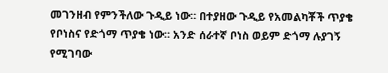መገንዘብ የምንችለው ጉዲይ ነው። በተያዘው ጉዲይ የአመልካቾች ጥያቄ የቦነስና የድጎማ ጥያቄ ነው። አንድ ሰራተኛ ቦነስ ወይም ድጎማ ሉያገኝ የሚገባው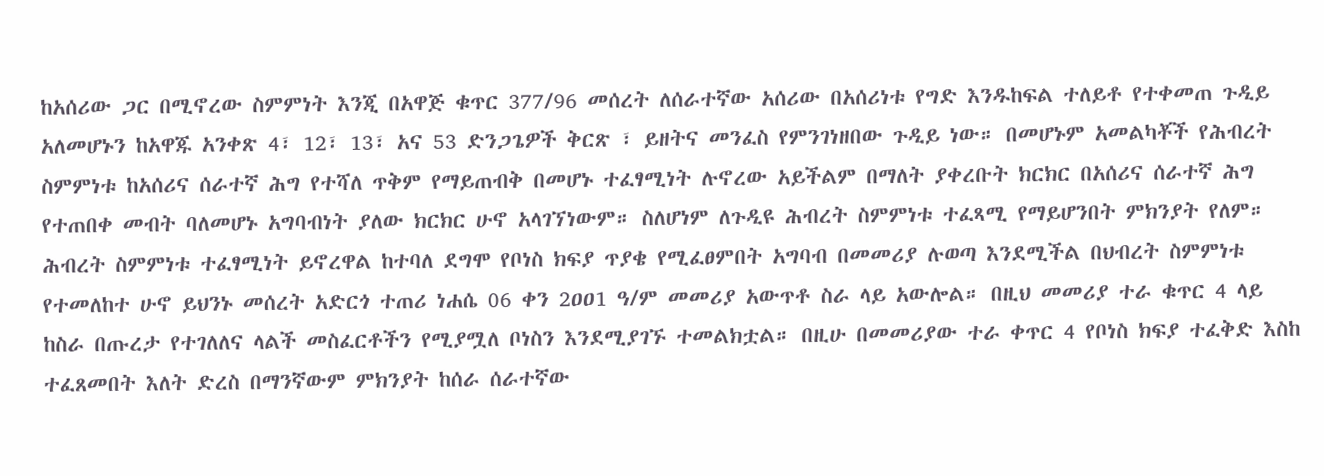ከአሰሪው ጋር በሚኖረው ስምምነት እንጂ በአዋጅ ቁጥር 377/96 መሰረት ለሰራተኛው አሰሪው በአሰሪነቱ የግድ እንዱከፍል ተለይቶ የተቀመጠ ጉዲይ አለመሆኑን ከአዋጁ አንቀጽ 4፣ 12፣ 13፣ አና 53 ድንጋጌዎች ቅርጽ ፣ ይዘትና መንፈስ የምንገነዘበው ጉዲይ ነው። በመሆኑም አመልካቾች የሕብረት ስምምነቱ ከአሰሪና ሰራተኛ ሕግ የተሻለ ጥቅም የማይጠብቅ በመሆኑ ተፈፃሚነት ሉኖረው አይችልም በማለት ያቀረቡት ክርክር በአሰሪና ሰራተኛ ሕግ የተጠበቀ መብት ባለመሆኑ አግባብነት ያለው ክርክር ሁኖ አላገኘነውም። ስለሆነም ለጉዲዩ ሕብረት ስምምነቱ ተፈጻሚ የማይሆንበት ምክንያት የለም። ሕብረት ስምምነቱ ተፈፃሚነት ይኖረዋል ከተባለ ደግሞ የቦነስ ክፍያ ጥያቄ የሚፈፀምበት አግባብ በመመሪያ ሉወጣ እንደሚችል በህብረት ስምምነቱ የተመለከተ ሁኖ ይህንኑ መሰረት አድርጎ ተጠሪ ነሐሴ 06 ቀን 2ዐዐ1 ዓ/ም መመሪያ አውጥቶ ስራ ላይ አውሎል። በዚህ መመሪያ ተራ ቁጥር 4 ላይ ከስራ በጡረታ የተገለለና ላልች መስፈርቶችን የሚያሟለ ቦነስን እንደሚያገኙ ተመልክቷል። በዚሁ በመመሪያው ተራ ቀጥር 4 የቦነስ ክፍያ ተፈቅድ እስከ ተፈጸመበት እለት ድረስ በማንኛውም ምክንያት ከሰራ ሰራተኛው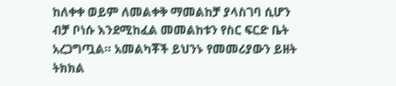ከለቀቀ ወይም ለመልቀቅ ማመልከቻ ያላስገባ ሲሆን ብቻ ቦነሱ እንደሚከፈል መመልከቱን የስር ፍርድ ቤት አረጋግጧል። አመልካቾች ይህንኑ የመመሪያውን ይዘት ትክክል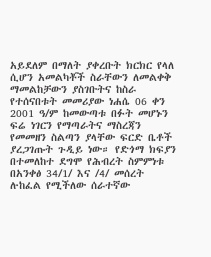አይደለም በማለት ያቀረቡት ክርክር የላለ ሲሆን አመልካቾች ስራቸውን ለመልቀቅ ማመልከቻውን ያስገቡትና ከስራ የተሰናበቱት መመሪያው ነሐሴ 06 ቀን 2001 ዓ/ም ከመውጣቱ በፉት መሆኑን ፍሬ ነገርን የማጣራትና ማስረጃን የመመዘን ስልጣን ያላቸው ፍርድ ቤቶች ያረጋገጡት ጉዲይ ነው። የድጎማ ክፍያን በተመለከተ ደግሞ የሕብረት ስምምነቱ በአንቀፅ 34/1/ እና /4/ መሰረት ሉከፈል የሚችለው ሰራተኛው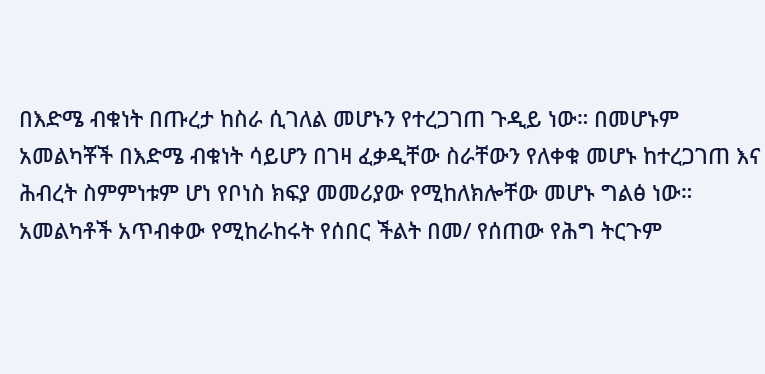በእድሜ ብቁነት በጡረታ ከስራ ሲገለል መሆኑን የተረጋገጠ ጉዲይ ነው። በመሆኑም አመልካቾች በእድሜ ብቁነት ሳይሆን በገዛ ፈቃዲቸው ስራቸውን የለቀቁ መሆኑ ከተረጋገጠ እና ሕብረት ስምምነቱም ሆነ የቦነስ ክፍያ መመሪያው የሚከለክሎቸው መሆኑ ግልፅ ነው። አመልካቶች አጥብቀው የሚከራከሩት የሰበር ችልት በመ/ የሰጠው የሕግ ትርጉም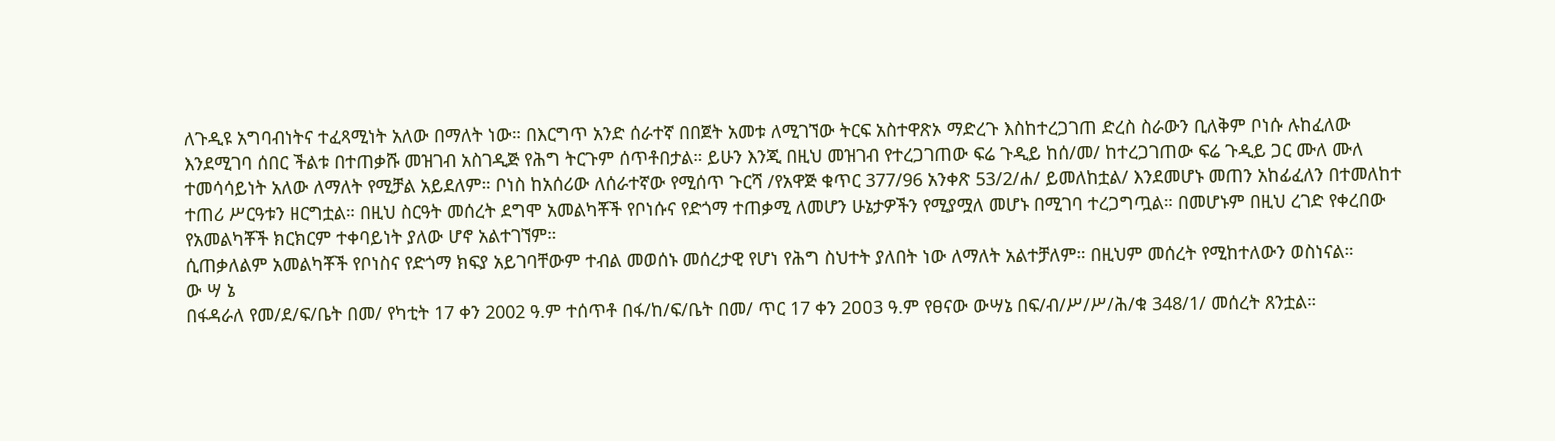ለጉዲዩ አግባብነትና ተፈጻሚነት አለው በማለት ነው። በእርግጥ አንድ ሰራተኛ በበጀት አመቱ ለሚገኘው ትርፍ አስተዋጽኦ ማድረጉ እስከተረጋገጠ ድረስ ስራውን ቢለቅም ቦነሱ ሉከፈለው እንደሚገባ ሰበር ችልቱ በተጠቃሹ መዝገብ አስገዲጅ የሕግ ትርጉም ሰጥቶበታል። ይሁን እንጂ በዚህ መዝገብ የተረጋገጠው ፍሬ ጉዲይ ከሰ/መ/ ከተረጋገጠው ፍሬ ጉዲይ ጋር ሙለ ሙለ ተመሳሳይነት አለው ለማለት የሚቻል አይደለም። ቦነስ ከአሰሪው ለሰራተኛው የሚሰጥ ጉርሻ /የአዋጅ ቁጥር 377/96 አንቀጽ 53/2/ሐ/ ይመለከቷል/ እንደመሆኑ መጠን አከፊፈለን በተመለከተ ተጠሪ ሥርዓቱን ዘርግቷል። በዚህ ስርዓት መሰረት ደግሞ አመልካቾች የቦነሱና የድጎማ ተጠቃሚ ለመሆን ሁኔታዎችን የሚያሟለ መሆኑ በሚገባ ተረጋግጧል። በመሆኑም በዚህ ረገድ የቀረበው የአመልካቾች ክርክርም ተቀባይነት ያለው ሆኖ አልተገኘም።
ሲጠቃለልም አመልካቾች የቦነስና የድጎማ ክፍያ አይገባቸውም ተብል መወሰኑ መሰረታዊ የሆነ የሕግ ስህተት ያለበት ነው ለማለት አልተቻለም። በዚህም መሰረት የሚከተለውን ወስነናል።
ው ሣ ኔ
በፋዳራለ የመ/ደ/ፍ/ቤት በመ/ የካቲት 17 ቀን 2002 ዓ.ም ተሰጥቶ በፋ/ከ/ፍ/ቤት በመ/ ጥር 17 ቀን 2ዐዐ3 ዓ.ም የፀናው ውሣኔ በፍ/ብ/ሥ/ሥ/ሕ/ቁ 348/1/ መሰረት ጸንቷል።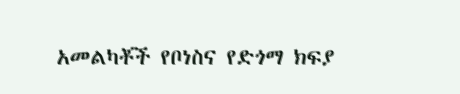አመልካቾች የቦነስና የድጎማ ክፍያ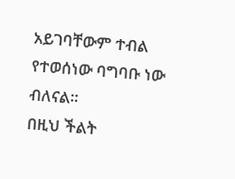አይገባቸውም ተብል የተወሰነው ባግባቡ ነው ብለናል።
በዚህ ችልት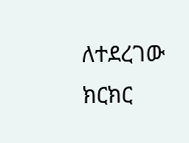ለተደረገው ክርክር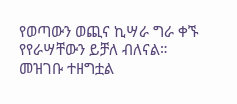የወጣውን ወጪና ኪሣራ ግራ ቀኙ የየራሣቸውን ይቻለ ብለናል።
መዝገቡ ተዘግቷል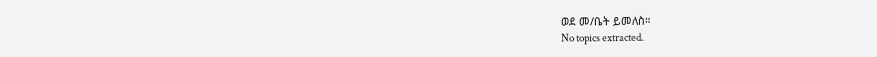ወደ መ/ቤት ይመለስ።
No topics extracted.